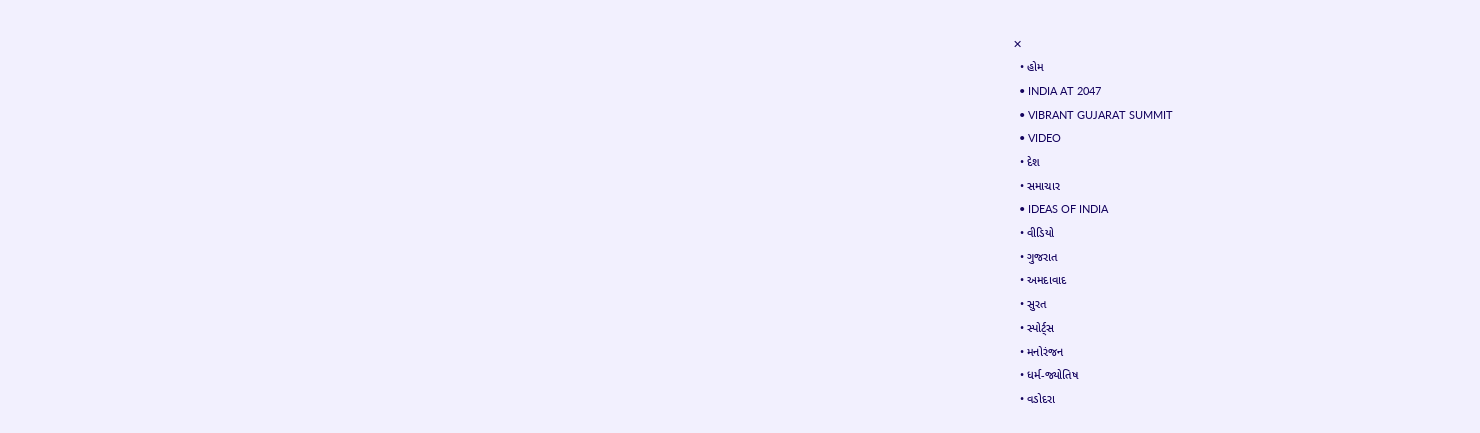✕
  • હોમ
  • INDIA AT 2047
  • VIBRANT GUJARAT SUMMIT
  • VIDEO
  • દેશ
  • સમાચાર
  • IDEAS OF INDIA
  • વીડિયો
  • ગુજરાત
  • અમદાવાદ
  • સુરત
  • સ્પોર્ટ્સ
  • મનોરંજન
  • ધર્મ-જ્યોતિષ
  • વડોદરા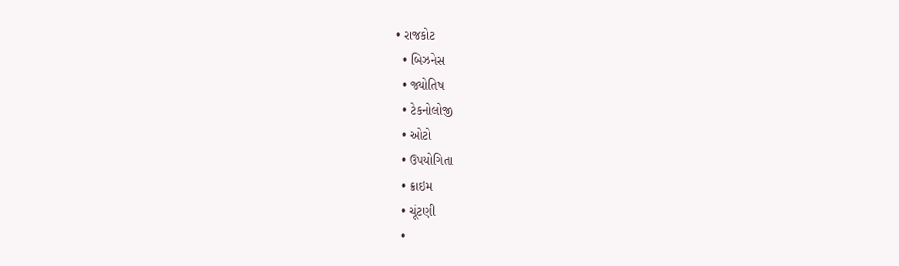• રાજકોટ
  • બિઝનેસ
  • જ્યોતિષ
  • ટેકનોલોજી
  • ઓટો
  • ઉપયોગિતા
  • ક્રાઇમ
  • ચૂંટણી
  •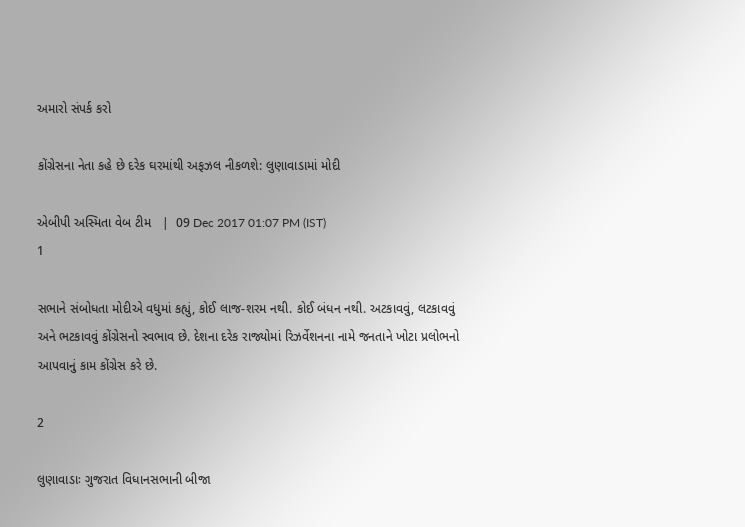અમારો સંપર્ક કરો

કોંગ્રેસના નેતા કહે છે દરેક ઘરમાંથી અફઝલ નીકળશે: લુણાવાડામાં મોદી

એબીપી અસ્મિતા વેબ ટીમ   |  09 Dec 2017 01:07 PM (IST)
1

સભાને સંબોધતા મોદીએ વધુમાં કહ્યું, કોઈ લાજ-શરમ નથી. કોઈ બંધન નથી. અટકાવવું, લટકાવવું અને ભટકાવવું કોંગ્રેસનો સ્વભાવ છે. દેશના દરેક રાજ્યોમાં રિઝર્વેશનના નામે જનતાને ખોટા પ્રલોભનો આપવાનું કામ કોંગ્રેસ કરે છે.

2

લુણાવાડાઃ ગુજરાત વિધાનસભાની બીજા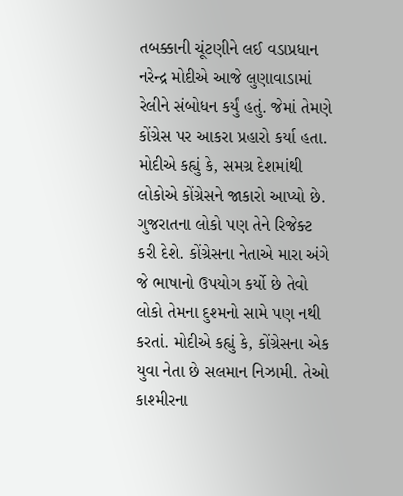તબક્કાની ચૂંટણીને લઈ વડાપ્રધાન નરેન્દ્ર મોદીએ આજે લુણાવાડામાં રેલીને સંબોધન કર્યું હતું. જેમાં તેમણે કોંગ્રેસ પર આકરા પ્રહારો કર્યા હતા. મોદીએ કહ્યું કે, સમગ્ર દેશમાંથી લોકોએ કોંગ્રેસને જાકારો આપ્યો છે. ગુજરાતના લોકો પણ તેને રિજેક્ટ કરી દેશે. કોંગ્રેસના નેતાએ મારા અંગે જે ભાષાનો ઉપયોગ કર્યો છે તેવો લોકો તેમના દુશ્મનો સામે પણ નથી કરતાં. મોદીએ કહ્યું કે, કોંગ્રેસના એક યુવા નેતા છે સલમાન નિઝામી. તેઓ કાશ્મીરના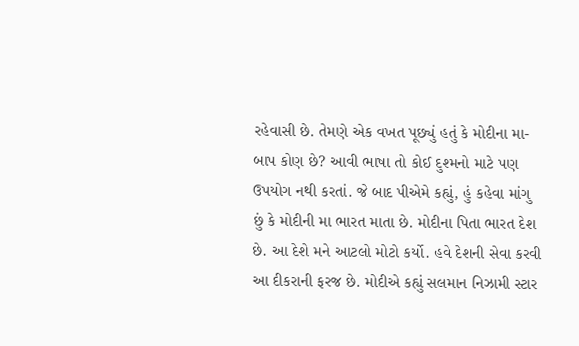રહેવાસી છે. તેમણે એક વખત પૂછ્યું હતું કે મોદીના મા-બાપ કોણ છે? આવી ભાષા તો કોઈ દુશ્મનો માટે પણ ઉપયોગ નથી કરતાં. જે બાદ પીએમે કહ્યું, હું કહેવા માંગુ છું કે મોદીની મા ભારત માતા છે. મોદીના પિતા ભારત દેશ છે. આ દેશે મને આટલો મોટો કર્યો. હવે દેશની સેવા કરવી આ દીકરાની ફરજ છે. મોદીએ કહ્યું સલમાન નિઝામી સ્ટાર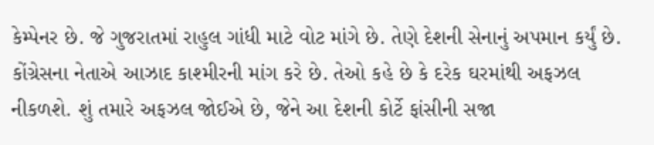કેમ્પેનર છે. જે ગુજરાતમાં રાહુલ ગાંધી માટે વોટ માંગે છે. તેણે દેશની સેનાનું અપમાન કર્યું છે. કોંગ્રેસના નેતાએ આઝાદ કાશ્મીરની માંગ કરે છે. તેઓ કહે છે કે દરેક ઘરમાંથી અફઝલ નીકળશે. શું તમારે અફઝલ જોઈએ છે, જેને આ દેશની કોર્ટે ફાંસીની સજા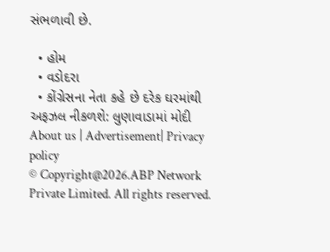સંભળાવી છે.

  • હોમ
  • વડોદરા
  • કોંગ્રેસના નેતા કહે છે દરેક ઘરમાંથી અફઝલ નીકળશે: લુણાવાડામાં મોદી
About us | Advertisement| Privacy policy
© Copyright@2026.ABP Network Private Limited. All rights reserved.